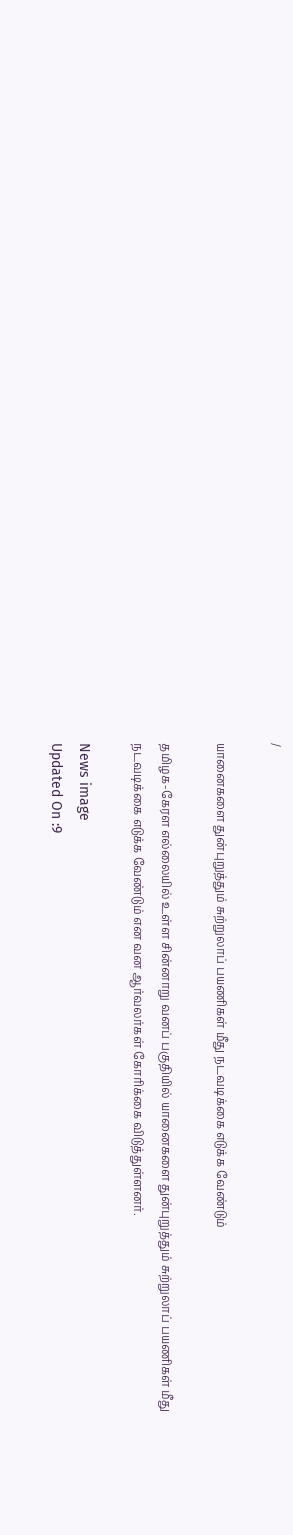/

யானைகளை துன்புறுத்தும் சுற்றுலாப் பயணிகள் மீது நடவடிக்கை எடுக்க வேண்டும்

தமிழக-கேரள எல்லையில் உள்ள சின்னாறு வனப் பகுதியில் யானைகளை துன்புறுத்தும் சுற்றுலாப் பயணிகள் மீது நடவடிக்கை எடுக்க வேண்டும் என வன ஆர்வலர்கள் கோரிக்கை விடுத்துள்ளனர்.

News image
Updated On :9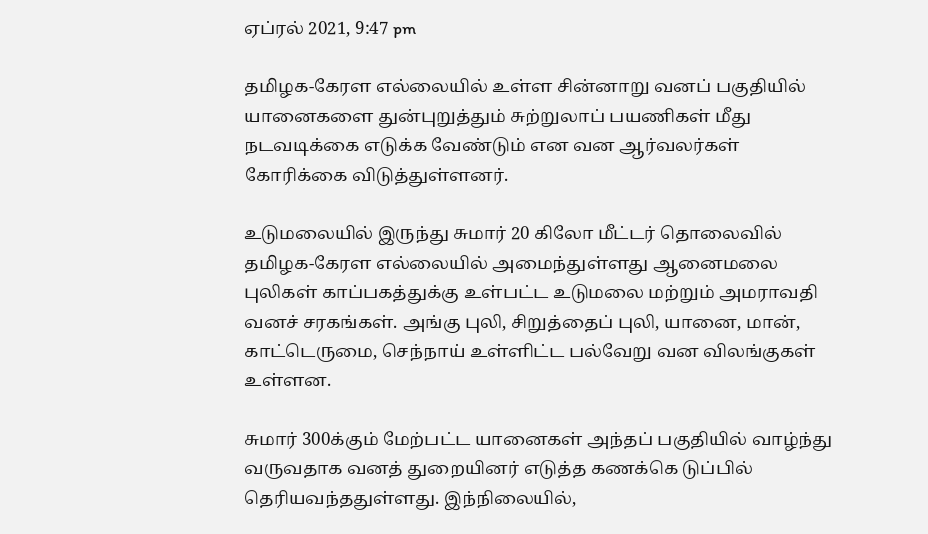ஏப்ரல் 2021, 9:47 pm

தமிழக-கேரள எல்லையில் உள்ள சின்னாறு வனப் பகுதியில் யானைகளை துன்புறுத்தும் சுற்றுலாப் பயணிகள் மீது நடவடிக்கை எடுக்க வேண்டும் என வன ஆர்வலர்கள் கோரிக்கை விடுத்துள்ளனர்.

உடுமலையில் இருந்து சுமார் 20 கிலோ மீட்டர் தொலைவில் தமிழக-கேரள எல்லையில் அமைந்துள்ளது ஆனைமலை புலிகள் காப்பகத்துக்கு உள்பட்ட உடுமலை மற்றும் அமராவதி வனச் சரகங்கள். அங்கு புலி, சிறுத்தைப் புலி, யானை, மான், காட்டெருமை, செந்நாய் உள்ளிட்ட பல்வேறு வன விலங்குகள் உள்ளன.

சுமார் 300க்கும் மேற்பட்ட யானைகள் அந்தப் பகுதியில் வாழ்ந்து வருவதாக வனத் துறையினர் எடுத்த கணக்கெ டுப்பில் தெரியவந்ததுள்ளது. இந்நிலையில்,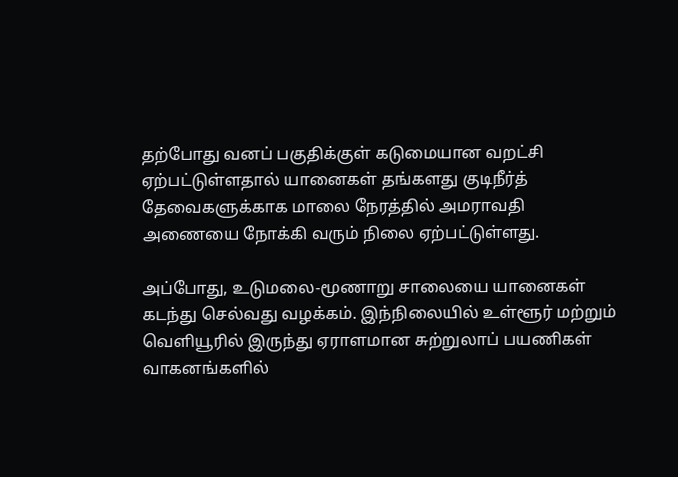தற்போது வனப் பகுதிக்குள் கடுமையான வறட்சி ஏற்பட்டுள்ளதால் யானைகள் தங்களது குடிநீர்த் தேவைகளுக்காக மாலை நேரத்தில் அமராவதி அணையை நோக்கி வரும் நிலை ஏற்பட்டுள்ளது.

அப்போது, உடுமலை-மூணாறு சாலையை யானைகள் கடந்து செல்வது வழக்கம். இந்நிலையில் உள்ளூர் மற்றும் வெளியூரில் இருந்து ஏராளமான சுற்றுலாப் பயணிகள் வாகனங்களில்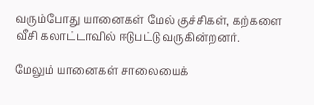வரும்போது யானைகள் மேல் குச்சிகள், கற்களை வீசி கலாட்டாவில் ஈடுபட்டு வருகின்றனர்.

மேலும் யானைகள் சாலையைக்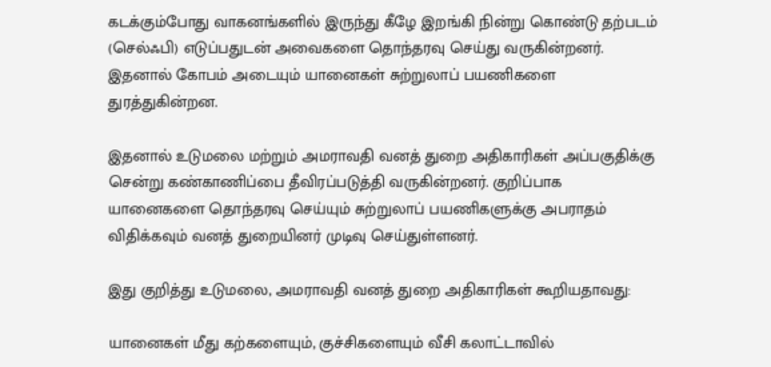கடக்கும்போது வாகனங்களில் இருந்து கீழே இறங்கி நின்று கொண்டு தற்படம் (செல்ஃபி) எடுப்பதுடன் அவைகளை தொந்தரவு செய்து வருகின்றனர். இதனால் கோபம் அடையும் யானைகள் சுற்றுலாப் பயணிகளை துரத்துகின்றன.

இதனால் உடுமலை மற்றும் அமராவதி வனத் துறை அதிகாரிகள் அப்பகுதிக்கு சென்று கண்காணிப்பை தீவிரப்படுத்தி வருகின்றனர். குறிப்பாக யானைகளை தொந்தரவு செய்யும் சுற்றுலாப் பயணிகளுக்கு அபராதம் விதிக்கவும் வனத் துறையினர் முடிவு செய்துள்ளனர்.

இது குறித்து உடுமலை, அமராவதி வனத் துறை அதிகாரிகள் கூறியதாவது:

யானைகள் மீது கற்களையும், குச்சிகளையும் வீசி கலாட்டாவில்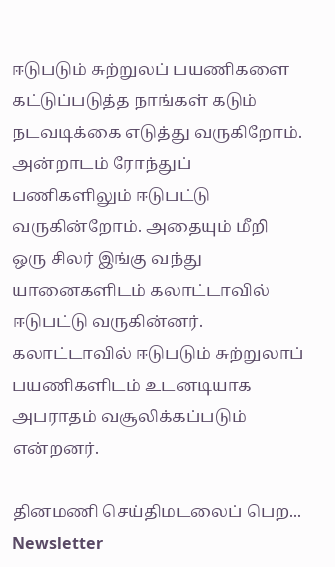ஈடுபடும் சுற்றுலப் பயணிகளை கட்டுப்படுத்த நாங்கள் கடும் நடவடிக்கை எடுத்து வருகிறோம். அன்றாடம் ரோந்துப் பணிகளிலும் ஈடுபட்டு வருகின்றோம். அதையும் மீறி ஒரு சிலர் இங்கு வந்து யானைகளிடம் கலாட்டாவில் ஈடுபட்டு வருகின்னர். கலாட்டாவில் ஈடுபடும் சுற்றுலாப் பயணிகளிடம் உடனடியாக அபராதம் வசூலிக்கப்படும் என்றனர்.

தினமணி செய்திமடலைப் பெற... Newsletter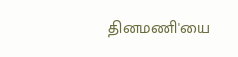தினமணி'யை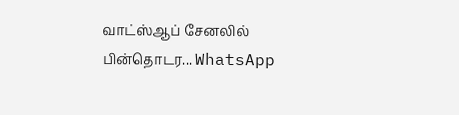வாட்ஸ்ஆப் சேனலில் பின்தொடர... WhatsApp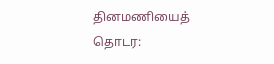தினமணியைத் தொடர: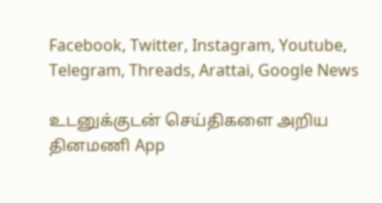Facebook, Twitter, Instagram, Youtube, Telegram, Threads, Arattai, Google News

உடனுக்குடன் செய்திகளை அறிய தினமணி App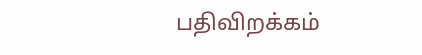பதிவிறக்கம்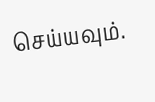செய்யவும்.